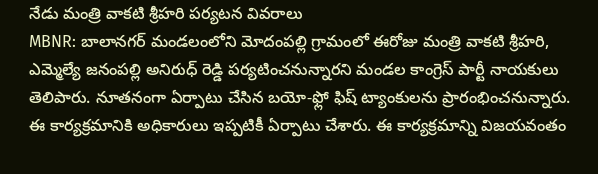నేడు మంత్రి వాకటి శ్రీహరి పర్యటన వివరాలు
MBNR: బాలానగర్ మండలంలోని మోదంపల్లి గ్రామంలో ఈరోజు మంత్రి వాకటి శ్రీహరి, ఎమ్మెల్యే జనంపల్లి అనిరుధ్ రెడ్డి పర్యటించనున్నారని మండల కాంగ్రెస్ పార్టీ నాయకులు తెలిపారు. నూతనంగా ఏర్పాటు చేసిన బయో-ఫ్లో ఫిష్ ట్యాంకులను ప్రారంభించనున్నారు. ఈ కార్యక్రమానికి అధికారులు ఇప్పటికీ ఏర్పాటు చేశారు. ఈ కార్యక్రమాన్ని విజయవంతం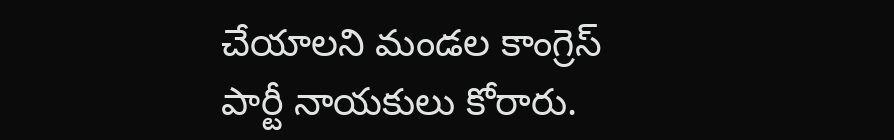చేయాలని మండల కాంగ్రెస్ పార్టీ నాయకులు కోరారు.